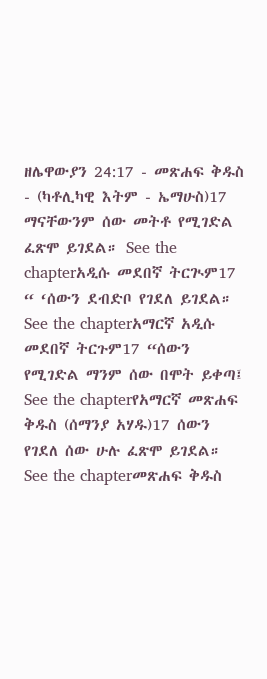ዘሌዋውያን 24:17 - መጽሐፍ ቅዱስ - (ካቶሊካዊ እትም - ኤማሁስ)17 ማናቸውንም ሰው መትቶ የሚገድል ፈጽሞ ይገደል። See the chapterአዲሱ መደበኛ ትርጒም17 “ ‘ሰውን ደብድቦ የገደለ ይገደል። See the chapterአማርኛ አዲሱ መደበኛ ትርጉም17 “ሰውን የሚገድል ማንም ሰው በሞት ይቀጣ፤ See the chapterየአማርኛ መጽሐፍ ቅዱስ (ሰማንያ አሃዱ)17 ሰውን የገደለ ሰው ሁሉ ፈጽሞ ይገደል። See the chapterመጽሐፍ ቅዱስ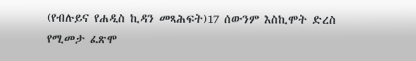(የብሉይና የሐዲስ ኪዳን መጻሕፍት)17 ሰውንም እስኪሞት ድረስ የሚመታ ፈጽሞ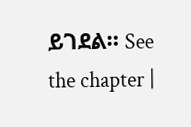ይገደል። See the chapter |